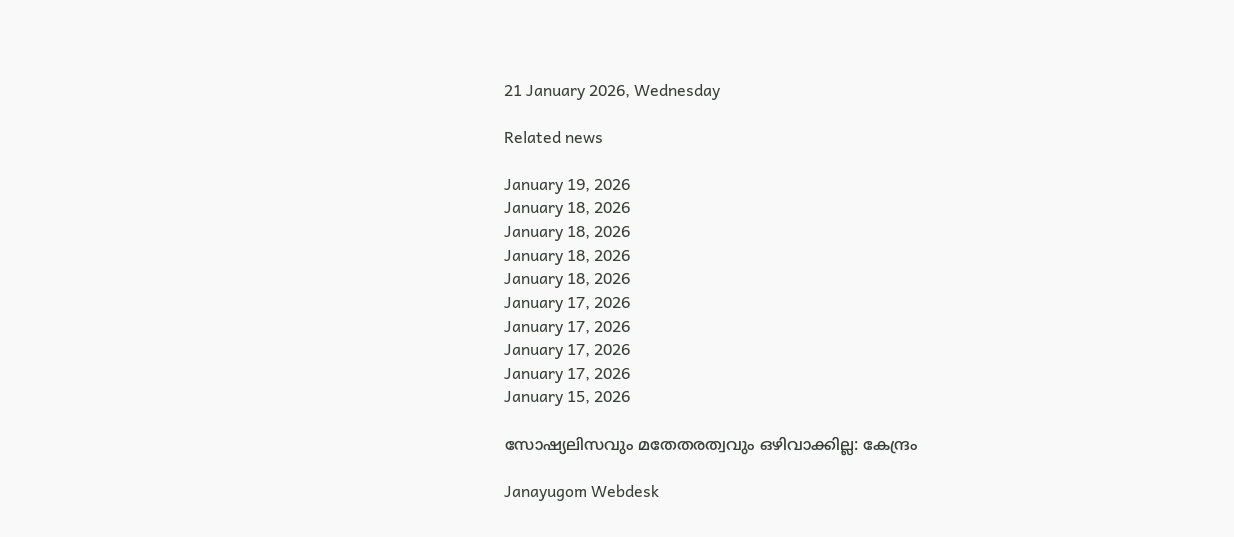21 January 2026, Wednesday

Related news

January 19, 2026
January 18, 2026
January 18, 2026
January 18, 2026
January 18, 2026
January 17, 2026
January 17, 2026
January 17, 2026
January 17, 2026
January 15, 2026

സോഷ്യലിസവും മതേതരത്വവും ഒഴിവാക്കില്ല: കേന്ദ്രം

Janayugom Webdesk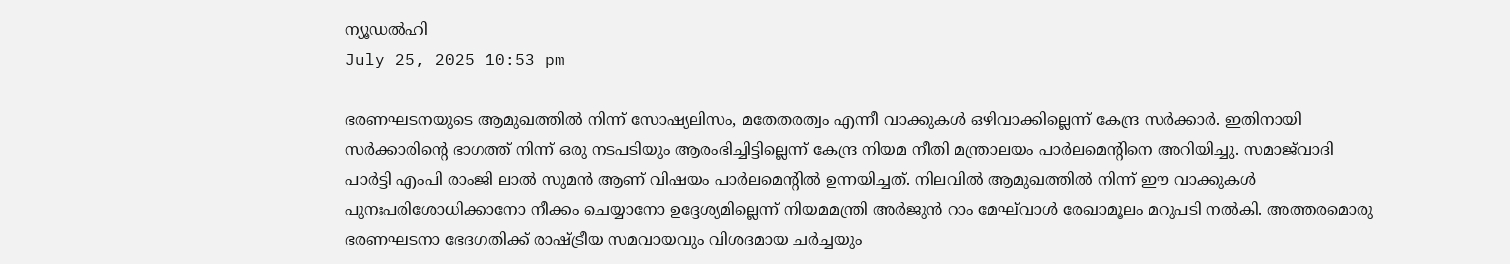ന്യൂഡല്‍ഹി
July 25, 2025 10:53 pm

ഭരണഘടനയുടെ ആമുഖത്തിൽ നിന്ന് സോഷ്യലിസം, മതേതരത്വം എന്നീ വാക്കുകൾ ഒഴിവാക്കില്ലെന്ന് കേന്ദ്ര സർക്കാർ. ഇതിനായി സർക്കാരിന്റെ ഭാഗത്ത് നിന്ന് ഒരു നടപടിയും ആരംഭിച്ചിട്ടില്ലെന്ന് കേന്ദ്ര നിയമ നീതി മന്ത്രാലയം പാർലമെന്റിനെ അറിയിച്ചു. സമാ‌ജ‌്‌വാദി പാര്‍ട്ടി എംപി രാംജി ലാല്‍ സുമന്‍ ആണ് വിഷയം പാര്‍ലമെന്റില്‍ ഉന്നയിച്ചത്. നിലവില്‍ ആമുഖത്തില്‍ നിന്ന് ഈ വാക്കുകള്‍ പുനഃപരിശോധിക്കാനോ നീക്കം ചെയ്യാനോ ഉദ്ദേശ്യമില്ലെന്ന് നിയമമന്ത്രി അര്‍ജുന്‍ റാം മേഘ്‌വാൾ രേഖാമൂലം മറുപടി നല്‍കി. അത്തരമൊരു ഭരണഘടനാ ഭേദഗതിക്ക് രാഷ്ട്രീയ സമവായവും വിശദമായ ചര്‍ച്ചയും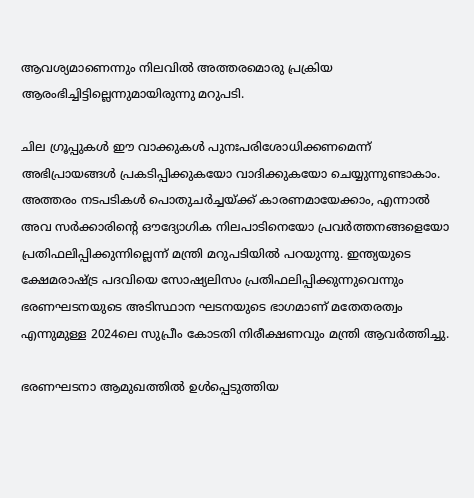ആവശ്യമാണെന്നും നിലവില്‍ അത്തരമൊരു പ്രക്രിയ ആരംഭിച്ചിട്ടില്ലെന്നുമായിരുന്നു മറുപടി.

ചില ഗ്രൂപ്പുകൾ ഈ വാക്കുകൾ പുനഃപരിശോധിക്കണമെന്ന് അഭിപ്രായങ്ങൾ പ്രകടിപ്പിക്കുകയോ വാദിക്കുകയോ ചെയ്യുന്നുണ്ടാകാം. അത്തരം നടപടികള്‍ പൊതുചർച്ചയ്ക്ക് കാരണമായേക്കാം, എന്നാല്‍ അവ സർക്കാരിന്റെ ഔദ്യോഗിക നിലപാടിനെയോ പ്രവർത്തനങ്ങളെയോ പ്രതിഫലിപ്പിക്കുന്നില്ലെന്ന് മന്ത്രി മറുപടിയില്‍ പറയുന്നു. ഇന്ത്യയുടെ ക്ഷേമരാഷ്ട്ര പദവിയെ സോഷ്യലിസം പ്രതിഫലിപ്പിക്കുന്നുവെന്നും ഭരണഘടനയുടെ അടിസ്ഥാന ഘടനയുടെ ഭാഗമാണ് മതേതരത്വം എന്നുമുള്ള 2024ലെ സുപ്രീം കോടതി നിരീക്ഷണവും മന്ത്രി ആവർത്തിച്ചു.

ഭരണഘടനാ ആമുഖത്തിൽ ഉൾപ്പെടുത്തിയ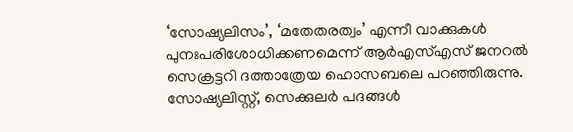‘സോഷ്യലിസം’, ‘മതേതരത്വം’ എന്നീ വാക്കുകൾ പുനഃപരിശോധിക്കണമെന്ന് ആർഎസ്എസ് ജനറൽ സെക്രട്ടറി ദത്താത്രേയ ഹൊസബലെ പറഞ്ഞിരുന്നു. സോഷ്യലിസ്റ്റ്, സെക്കുലര്‍ പദങ്ങള്‍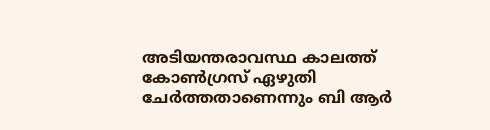അടിയന്തരാവസ്ഥ കാലത്ത് കോണ്‍ഗ്രസ് ഏഴുതി ചേര്‍ത്തതാണെന്നും ബി ആര്‍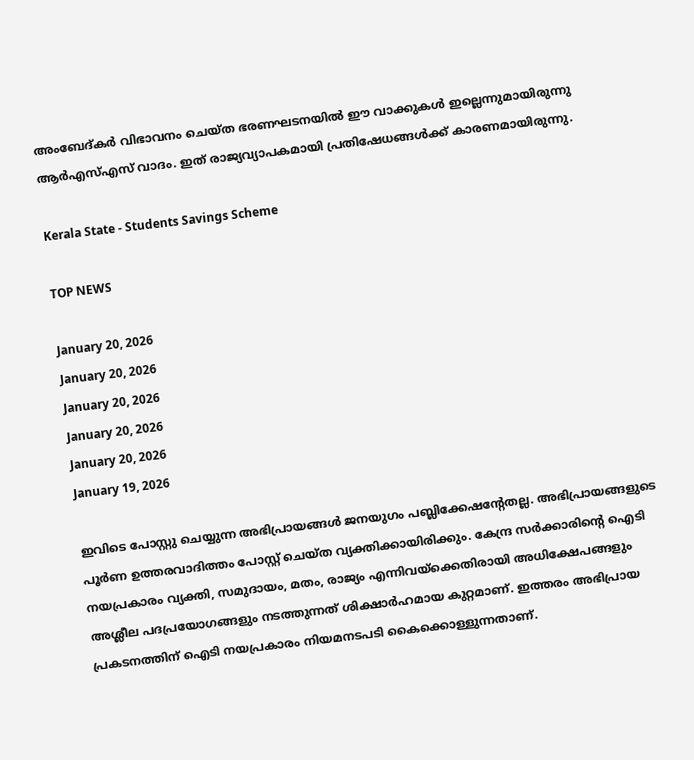അംബേദ്കര്‍ വിഭാവനം ചെയ്ത ഭരണഘടനയില്‍ ഈ വാക്കുകള്‍ ഇല്ലെന്നുമായിരുന്നു ആര്‍എസ്എസ് വാദം. ഇത് രാജ്യവ്യാപകമായി പ്രതിഷേധങ്ങൾക്ക് കാരണമായിരുന്നു.

Kerala State - Students Savings Scheme

TOP NEWS

January 20, 2026
January 20, 2026
January 20, 2026
January 20, 2026
January 20, 2026
January 19, 2026

ഇവിടെ പോസ്റ്റു ചെയ്യുന്ന അഭിപ്രായങ്ങള്‍ ജനയുഗം പബ്ലിക്കേഷന്റേതല്ല. അഭിപ്രായങ്ങളുടെ പൂര്‍ണ ഉത്തരവാദിത്തം പോസ്റ്റ് ചെയ്ത വ്യക്തിക്കായിരിക്കും. കേന്ദ്ര സര്‍ക്കാരിന്റെ ഐടി നയപ്രകാരം വ്യക്തി, സമുദായം, മതം, രാജ്യം എന്നിവയ്‌ക്കെതിരായി അധിക്ഷേപങ്ങളും അശ്ലീല പദപ്രയോഗങ്ങളും നടത്തുന്നത് ശിക്ഷാര്‍ഹമായ കുറ്റമാണ്. ഇത്തരം അഭിപ്രായ പ്രകടനത്തിന് ഐടി നയപ്രകാരം നിയമനടപടി കൈക്കൊള്ളുന്നതാണ്.